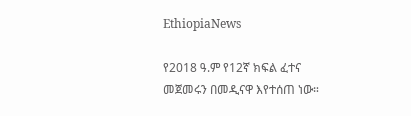EthiopiaNews

የ2018 ዓ.ም የ12ኛ ክፍል ፈተና መጀመሩን በመዲናዋ እየተሰጠ ነው።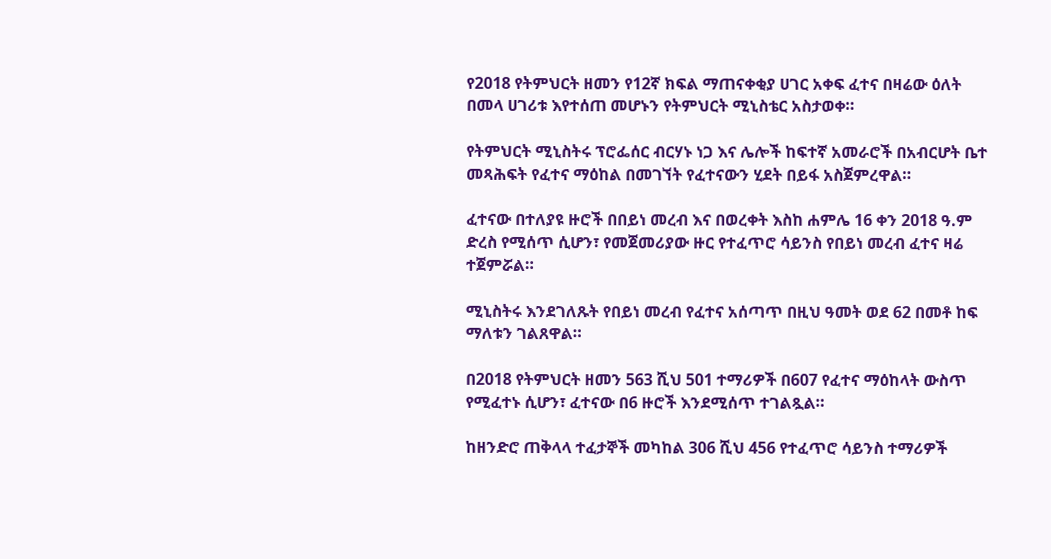የ2018 የትምህርት ዘመን የ12ኛ ክፍል ማጠናቀቂያ ሀገር አቀፍ ፈተና በዛሬው ዕለት በመላ ሀገሪቱ እየተሰጠ መሆኑን የትምህርት ሚኒስቴር አስታወቀ።

የትምህርት ሚኒስትሩ ፕሮፌሰር ብርሃኑ ነጋ እና ሌሎች ከፍተኛ አመራሮች በአብርሆት ቤተ መጻሕፍት የፈተና ማዕከል በመገኘት የፈተናውን ሂደት በይፋ አስጀምረዋል።

ፈተናው በተለያዩ ዙሮች በበይነ መረብ እና በወረቀት እስከ ሐምሌ 16 ቀን 2018 ዓ.ም ድረስ የሚሰጥ ሲሆን፣ የመጀመሪያው ዙር የተፈጥሮ ሳይንስ የበይነ መረብ ፈተና ዛሬ ተጀምሯል።

ሚኒስትሩ እንደገለጹት የበይነ መረብ የፈተና አሰጣጥ በዚህ ዓመት ወደ 62 በመቶ ከፍ ማለቱን ገልጸዋል።

በ2018 የትምህርት ዘመን 563 ሺህ 501 ተማሪዎች በ607 የፈተና ማዕከላት ውስጥ የሚፈተኑ ሲሆን፣ ፈተናው በ6 ዙሮች እንደሚሰጥ ተገልጿል።

ከዘንድሮ ጠቅላላ ተፈታኞች መካከል 306 ሺህ 456 የተፈጥሮ ሳይንስ ተማሪዎች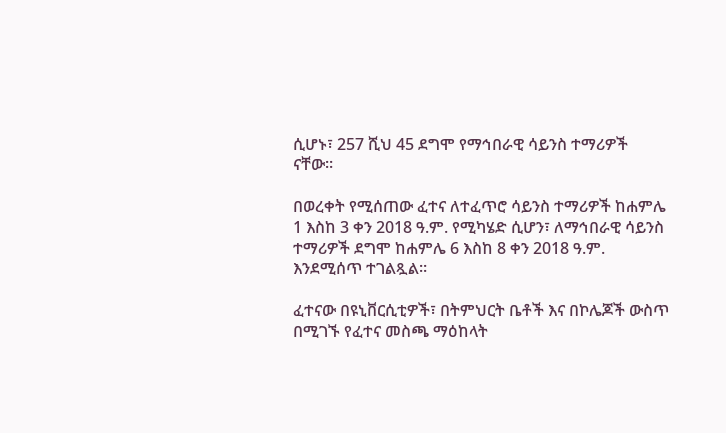ሲሆኑ፣ 257 ሺህ 45 ደግሞ የማኅበራዊ ሳይንስ ተማሪዎች ናቸው።

በወረቀት የሚሰጠው ፈተና ለተፈጥሮ ሳይንስ ተማሪዎች ከሐምሌ 1 እስከ 3 ቀን 2018 ዓ.ም. የሚካሄድ ሲሆን፣ ለማኅበራዊ ሳይንስ ተማሪዎች ደግሞ ከሐምሌ 6 እስከ 8 ቀን 2018 ዓ.ም. እንደሚሰጥ ተገልጿል።

ፈተናው በዩኒቨርሲቲዎች፣ በትምህርት ቤቶች እና በኮሌጆች ውስጥ በሚገኙ የፈተና መስጫ ማዕከላት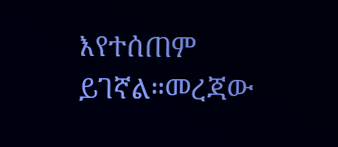እየተሰጠም ይገኛል።መረጃው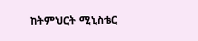ከትምህርት ሚኒስቴር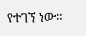የተገኘ ነው።